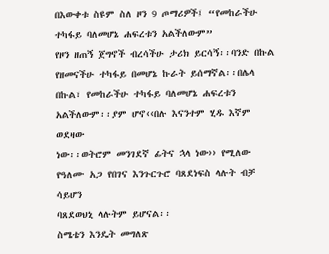በእውቀቱ ስዩም ስለ ዞን 9 ጦማሪዎች፤ “የመከራችሁ
ተካፋይ ባለመሆኔ ሐፍረቱን አልችለውም”
የዞን ዘጠኝ ጀግኖች ብረሳችሁ ታሪክ ይርሳኝ፡፡ባንድ በኩል የዘመናችሁ ተካፋይ በመሆኔ ኩራት ይሰማኛል፡፡በሌላ
በኩል፣ የመከራችሁ ተካፋይ ባለመሆኔ ሐፍረቱን አልችለውም፡፡ያም ሆኖ‹‹በሉ እናንተም ሂዱ እኛም ወደዛው
ነው፡፡ወትሮም መንገደኛ ፊትና ኋላ ነው›› የሚለው የዓለሙ አጋ የበገና እንጉርጉሮ ባጸደነፍስ ላሉት ብቻ ሳይሆን
ባጸደወህኒ ላሉትም ይሆናል፡፡
ስሜቴን እንዴት መግለጽ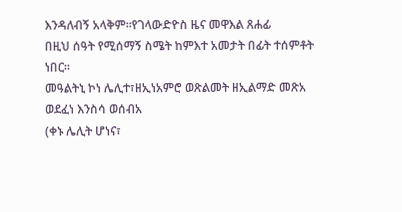እንዳለብኝ አላቅም፡፡የገላውድዮስ ዜና መዋእል ጸሐፊ
በዚህ ሰዓት የሚሰማኝ ስሜት ከምእተ አመታት በፊት ተሰምቶት ነበር፡፡
መዓልትኒ ኮነ ሌሊተ፣ዘኢነአምሮ ወጽልመት ዘኢልማድ መጽአ
ወደፈነ እንስሳ ወሰብአ
(ቀኑ ሌሊት ሆነና፣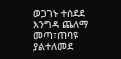ወጋገኑ ተሰደደ
እንግዳ ጨለማ መጣ፣ጠባዩ ያልተለመደ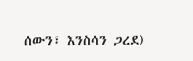ሰውን፣ እንስሳን ጋረደ)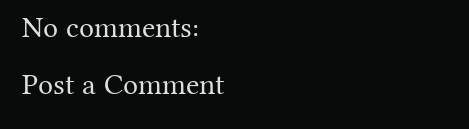No comments:
Post a Comment